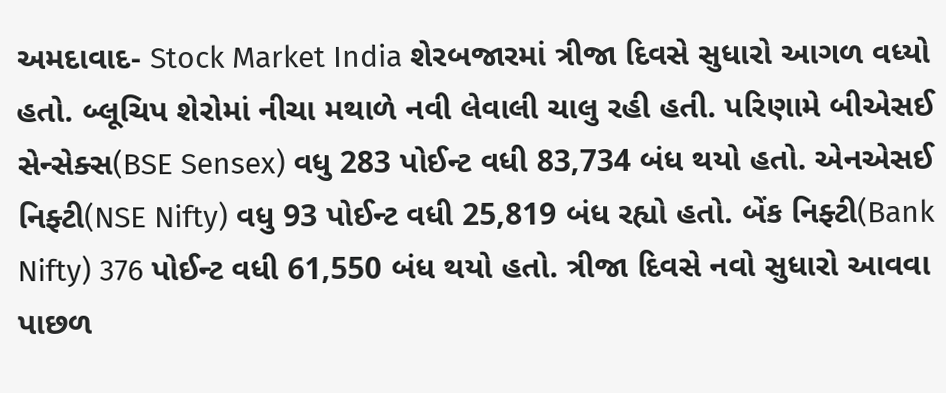અમદાવાદ- Stock Market India શેરબજારમાં ત્રીજા દિવસે સુધારો આગળ વધ્યો હતો. બ્લૂચિપ શેરોમાં નીચા મથાળે નવી લેવાલી ચાલુ રહી હતી. પરિણામે બીએસઈ સેન્સેક્સ(BSE Sensex) વધુ 283 પોઈન્ટ વધી 83,734 બંધ થયો હતો. એનએસઈ નિફ્ટી(NSE Nifty) વધુ 93 પોઈન્ટ વધી 25,819 બંધ રહ્યો હતો. બેંક નિફ્ટી(Bank Nifty) 376 પોઈન્ટ વધી 61,550 બંધ થયો હતો. ત્રીજા દિવસે નવો સુધારો આવવા પાછળ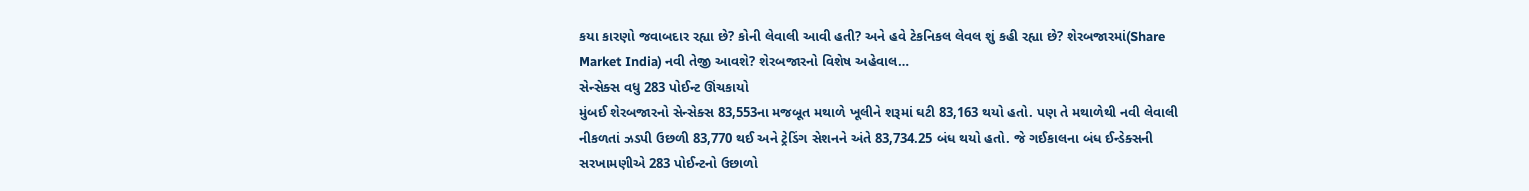કયા કારણો જવાબદાર રહ્યા છે? કોની લેવાલી આવી હતી? અને હવે ટેકનિકલ લેવલ શું કહી રહ્યા છે? શેરબજારમાં(Share Market India) નવી તેજી આવશે? શેરબજારનો વિશેષ અહેવાલ…
સેન્સેક્સ વધુ 283 પોઈન્ટ ઊંચકાયો
મુંબઈ શેરબજારનો સેન્સેક્સ 83,553ના મજબૂત મથાળે ખૂલીને શરૂમાં ઘટી 83,163 થયો હતો. પણ તે મથાળેથી નવી લેવાલી નીકળતાં ઝડપી ઉછળી 83,770 થઈ અને ટ્રેડિંગ સેશનને અંતે 83,734.25 બંધ થયો હતો. જે ગઈકાલના બંધ ઈન્ડેક્સની સરખામણીએ 283 પોઈન્ટનો ઉછાળો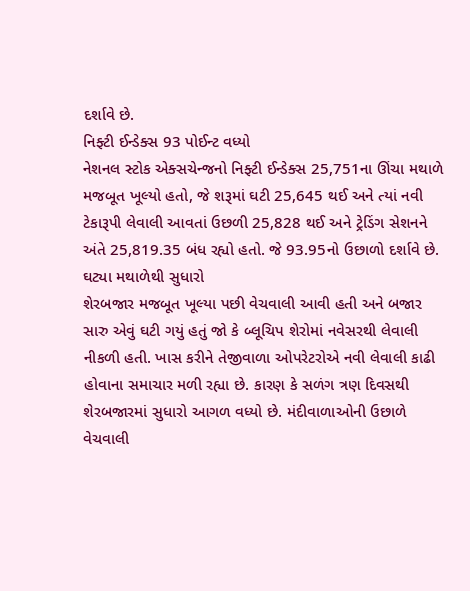દર્શાવે છે.
નિફ્ટી ઈન્ડેક્સ 93 પોઈન્ટ વધ્યો
નેશનલ સ્ટોક એક્સચેન્જનો નિફ્ટી ઈન્ડેક્સ 25,751ના ઊંચા મથાળે મજબૂત ખૂલ્યો હતો, જે શરૂમાં ઘટી 25,645 થઈ અને ત્યાં નવી ટેકારૂપી લેવાલી આવતાં ઉછળી 25,828 થઈ અને ટ્રેડિંગ સેશનને અંતે 25,819.35 બંધ રહ્યો હતો. જે 93.95નો ઉછાળો દર્શાવે છે.
ઘટ્યા મથાળેથી સુધારો
શેરબજાર મજબૂત ખૂલ્યા પછી વેચવાલી આવી હતી અને બજાર સારુ એવું ઘટી ગયું હતું જો કે બ્લૂચિપ શેરોમાં નવેસરથી લેવાલી નીકળી હતી. ખાસ કરીને તેજીવાળા ઓપરેટરોએ નવી લેવાલી કાઢી હોવાના સમાચાર મળી રહ્યા છે. કારણ કે સળંગ ત્રણ દિવસથી શેરબજારમાં સુધારો આગળ વધ્યો છે. મંદીવાળાઓની ઉછાળે વેચવાલી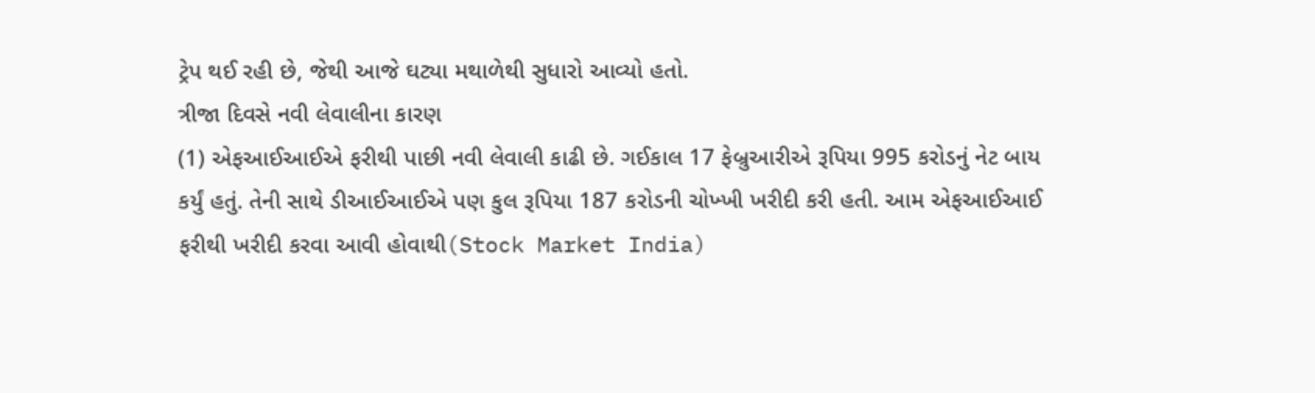ટ્રેપ થઈ રહી છે, જેથી આજે ઘટ્યા મથાળેથી સુધારો આવ્યો હતો.
ત્રીજા દિવસે નવી લેવાલીના કારણ
(1) એફઆઈઆઈએ ફરીથી પાછી નવી લેવાલી કાઢી છે. ગઈકાલ 17 ફેબ્રુઆરીએ રૂપિયા 995 કરોડનું નેટ બાય કર્યું હતું. તેની સાથે ડીઆઈઆઈએ પણ કુલ રૂપિયા 187 કરોડની ચોખ્ખી ખરીદી કરી હતી. આમ એફઆઈઆઈ ફરીથી ખરીદી કરવા આવી હોવાથી(Stock Market India)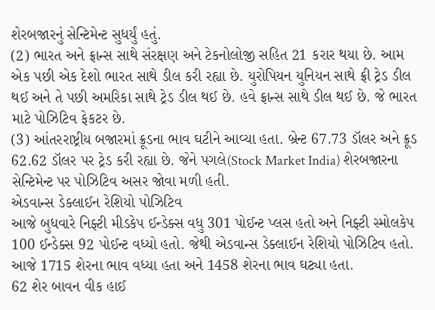શેરબજારનું સેન્ટિમેન્ટ સુધર્યું હતું.
(2) ભારત અને ફ્રાન્સ સાથે સંરક્ષણ અને ટેકનોલોજી સહિત 21 કરાર થયા છે. આમ એક પછી એક દેશો ભારત સાથે ડીલ કરી રહ્યા છે. યુરોપિયન યુનિયન સાથે ફ્રી ટ્રેડ ડીલ થઈ અને તે પછી અમરિકા સાથે ટ્રેડ ડીલ થઈ છે. હવે ફ્રાન્સ સાથે ડીલ થઈ છે. જે ભારત માટે પોઝિટિવ ફેકટર છે.
(3) આંતરરાષ્ટ્રીય બજારમાં ક્રૂડના ભાવ ઘટીને આવ્યા હતા. બ્રેન્ટ 67.73 ડૉલર અને ક્રૂડ 62.62 ડૉલર પર ટ્રેડ કરી રહ્યા છે. જેને પગલે(Stock Market India) શેરબજારના સેન્ટિમેન્ટ પર પોઝિટિવ અસર જોવા મળી હતી.
એડવાન્સ ડેક્લાઈન રેશિયો પોઝિટિવ
આજે બુધવારે નિફ્ટી મીડકેપ ઈન્ડેક્સ વધુ 301 પોઈન્ટ પ્લસ હતો અને નિફ્ટી સ્મોલકેપ 100 ઈન્ડેક્સ 92 પોઈન્ટ વધ્યો હતો. જેથી એડવાન્સ ડેક્લાઈન રેશિયો પોઝિટિવ હતો. આજે 1715 શેરના ભાવ વધ્યા હતા અને 1458 શેરના ભાવ ઘટ્યા હતા.
62 શેર બાવન વીક હાઈ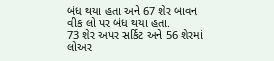બંધ થયા હતા અને 67 શેર બાવન વીક લો પર બંધ થયા હતા.
73 શેર અપર સર્કિટ અને 56 શેરમાં લોઅર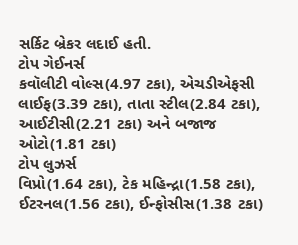સર્કિટ બ્રેકર લદાઈ હતી.
ટોપ ગેઈનર્સ
કવૉલીટી વોલ્સ(4.97 ટકા), એચડીએફસી લાઈફ(3.39 ટકા), તાતા સ્ટીલ(2.84 ટકા), આઈટીસી(2.21 ટકા) અને બજાજ ઓટો(1.81 ટકા)
ટોપ લુઝર્સ
વિપ્રો(1.64 ટકા), ટેક મહિન્દ્રા(1.58 ટકા), ઈટરનલ(1.56 ટકા), ઈન્ફોસીસ(1.38 ટકા)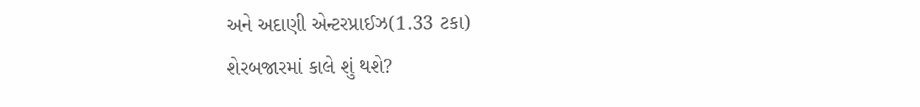અને અદાણી એન્ટરપ્રાઈઝ(1.33 ટકા)
શેરબજારમાં કાલે શું થશે?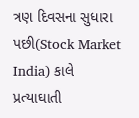ત્રણ દિવસના સુધારા પછી(Stock Market India) કાલે પ્રત્યાઘાતી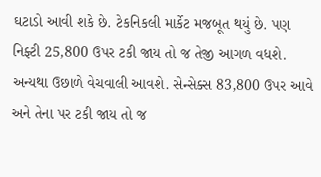ઘટાડો આવી શકે છે. ટેકનિકલી માર્કેટ મજબૂત થયું છે. પણ નિફ્ટી 25,800 ઉપર ટકી જાય તો જ તેજી આગળ વધશે. અન્યથા ઉછાળે વેચવાલી આવશે. સેન્સેક્સ 83,800 ઉપર આવે અને તેના પર ટકી જાય તો જ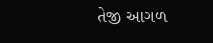તેજી આગળ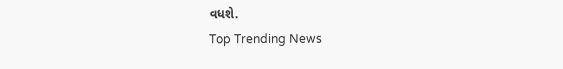વધશે.
Top Trending News